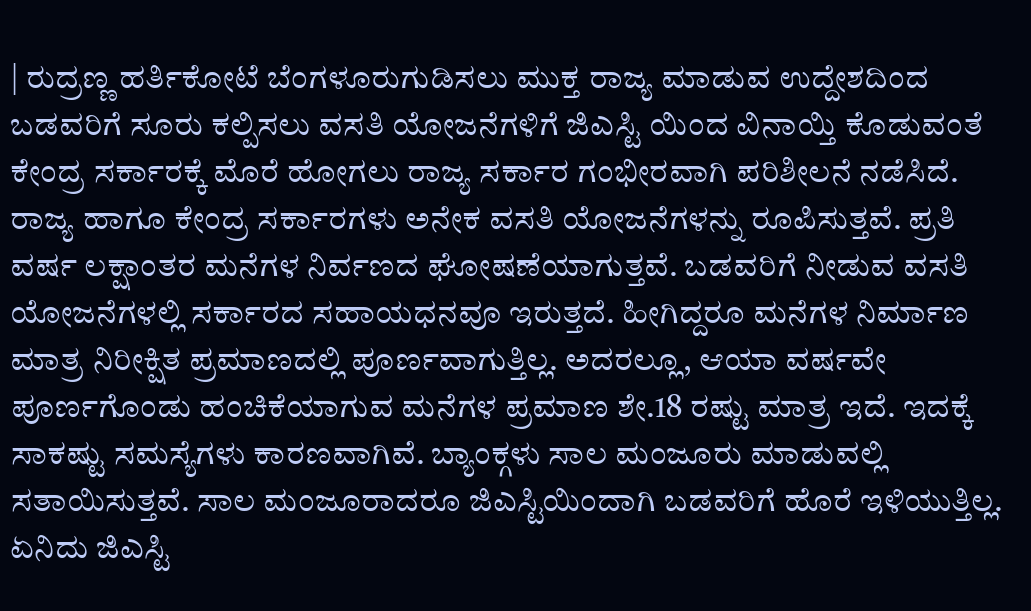| ರುದ್ರಣ್ಣ ಹರ್ತಿಕೋಟೆ ಬೆಂಗಳೂರುಗುಡಿಸಲು ಮುಕ್ತ ರಾಜ್ಯ ಮಾಡುವ ಉದ್ದೇಶದಿಂದ ಬಡವರಿಗೆ ಸೂರು ಕಲ್ಪಿಸಲು ವಸತಿ ಯೋಜನೆಗಳಿಗೆ ಜಿಎಸ್ಟಿ ಯಿಂದ ವಿನಾಯ್ತಿ ಕೊಡುವಂತೆ ಕೇಂದ್ರ ಸರ್ಕಾರಕ್ಕೆ ಮೊರೆ ಹೋಗಲು ರಾಜ್ಯ ಸರ್ಕಾರ ಗಂಭೀರವಾಗಿ ಪರಿಶೀಲನೆ ನಡೆಸಿದೆ. ರಾಜ್ಯ ಹಾಗೂ ಕೇಂದ್ರ ಸರ್ಕಾರಗಳು ಅನೇಕ ವಸತಿ ಯೋಜನೆಗಳನ್ನು ರೂಪಿಸುತ್ತವೆ. ಪ್ರತಿ ವರ್ಷ ಲಕ್ಷಾಂತರ ಮನೆಗಳ ನಿರ್ವಣದ ಘೋಷಣೆಯಾಗುತ್ತವೆ. ಬಡವರಿಗೆ ನೀಡುವ ವಸತಿ ಯೋಜನೆಗಳಲ್ಲಿ ಸರ್ಕಾರದ ಸಹಾಯಧನವೂ ಇರುತ್ತದೆ. ಹೀಗಿದ್ದರೂ ಮನೆಗಳ ನಿರ್ಮಾಣ ಮಾತ್ರ ನಿರೀಕ್ಷಿತ ಪ್ರಮಾಣದಲ್ಲಿ ಪೂರ್ಣವಾಗುತ್ತಿಲ್ಲ. ಅದರಲ್ಲೂ, ಆಯಾ ವರ್ಷವೇ ಪೂರ್ಣಗೊಂಡು ಹಂಚಿಕೆಯಾಗುವ ಮನೆಗಳ ಪ್ರಮಾಣ ಶೇ.18 ರಷ್ಟು ಮಾತ್ರ ಇದೆ. ಇದಕ್ಕೆ ಸಾಕಷ್ಟು ಸಮಸ್ಯೆಗಳು ಕಾರಣವಾಗಿವೆ. ಬ್ಯಾಂಕ್ಗಳು ಸಾಲ ಮಂಜೂರು ಮಾಡುವಲ್ಲಿ ಸತಾಯಿಸುತ್ತವೆ. ಸಾಲ ಮಂಜೂರಾದರೂ ಜಿಎಸ್ಟಿಯಿಂದಾಗಿ ಬಡವರಿಗೆ ಹೊರೆ ಇಳಿಯುತ್ತಿಲ್ಲ.
ಏನಿದು ಜಿಎಸ್ಟಿ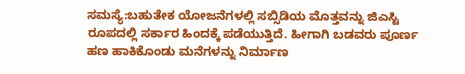ಸಮಸ್ಯೆ:ಬಹುತೇಕ ಯೋಜನೆಗಳಲ್ಲಿ ಸಬ್ಸಿಡಿಯ ಮೊತ್ತವನ್ನು ಜಿಎಸ್ಟಿ ರೂಪದಲ್ಲಿ ಸರ್ಕಾರ ಹಿಂದಕ್ಕೆ ಪಡೆಯುತ್ತಿದೆ. ಹೀಗಾಗಿ ಬಡವರು ಪೂರ್ಣ ಹಣ ಹಾಕಿಕೊಂಡು ಮನೆಗಳನ್ನು ನಿರ್ಮಾಣ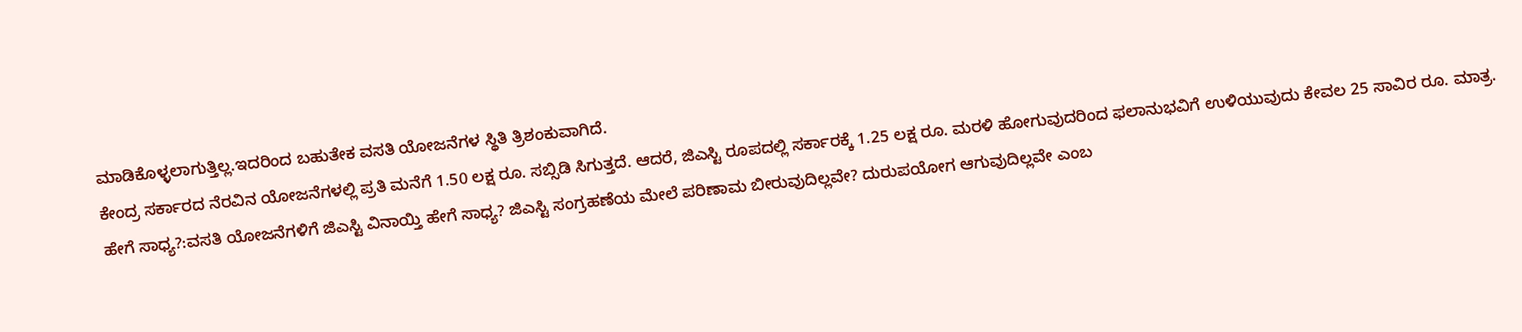ಮಾಡಿಕೊಳ್ಳಲಾಗುತ್ತಿಲ್ಲ.ಇದರಿಂದ ಬಹುತೇಕ ವಸತಿ ಯೋಜನೆಗಳ ಸ್ಥಿತಿ ತ್ರಿಶಂಕುವಾಗಿದೆ.
ಕೇಂದ್ರ ಸರ್ಕಾರದ ನೆರವಿನ ಯೋಜನೆಗಳಲ್ಲಿ ಪ್ರತಿ ಮನೆಗೆ 1.50 ಲಕ್ಷ ರೂ. ಸಬ್ಸಿಡಿ ಸಿಗುತ್ತದೆ. ಆದರೆ, ಜಿಎಸ್ಟಿ ರೂಪದಲ್ಲಿ ಸರ್ಕಾರಕ್ಕೆ 1.25 ಲಕ್ಷ ರೂ. ಮರಳಿ ಹೋಗುವುದರಿಂದ ಫಲಾನುಭವಿಗೆ ಉಳಿಯುವುದು ಕೇವಲ 25 ಸಾವಿರ ರೂ. ಮಾತ್ರ.
ಹೇಗೆ ಸಾಧ್ಯ?:ವಸತಿ ಯೋಜನೆಗಳಿಗೆ ಜಿಎಸ್ಟಿ ವಿನಾಯ್ತಿ ಹೇಗೆ ಸಾಧ್ಯ? ಜಿಎಸ್ಟಿ ಸಂಗ್ರಹಣೆಯ ಮೇಲೆ ಪರಿಣಾಮ ಬೀರುವುದಿಲ್ಲವೇ? ದುರುಪಯೋಗ ಆಗುವುದಿಲ್ಲವೇ ಎಂಬ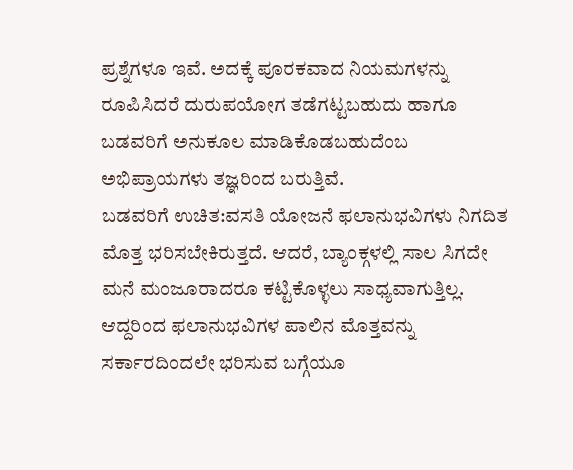ಪ್ರಶ್ನೆಗಳೂ ಇವೆ. ಅದಕ್ಕೆ ಪೂರಕವಾದ ನಿಯಮಗಳನ್ನು ರೂಪಿಸಿದರೆ ದುರುಪಯೋಗ ತಡೆಗಟ್ಟಬಹುದು ಹಾಗೂ ಬಡವರಿಗೆ ಅನುಕೂಲ ಮಾಡಿಕೊಡಬಹುದೆಂಬ ಅಭಿಪ್ರಾಯಗಳು ತಜ್ಞರಿಂದ ಬರುತ್ತಿವೆ.
ಬಡವರಿಗೆ ಉಚಿತ:ವಸತಿ ಯೋಜನೆ ಫಲಾನುಭವಿಗಳು ನಿಗದಿತ ಮೊತ್ತ ಭರಿಸಬೇಕಿರುತ್ತದೆ. ಆದರೆ, ಬ್ಯಾಂಕ್ಗಳಲ್ಲಿ ಸಾಲ ಸಿಗದೇ ಮನೆ ಮಂಜೂರಾದರೂ ಕಟ್ಟಿಕೊಳ್ಳಲು ಸಾಧ್ಯವಾಗುತ್ತಿಲ್ಲ. ಆದ್ದರಿಂದ ಫಲಾನುಭವಿಗಳ ಪಾಲಿನ ಮೊತ್ತವನ್ನು ಸರ್ಕಾರದಿಂದಲೇ ಭರಿಸುವ ಬಗ್ಗೆಯೂ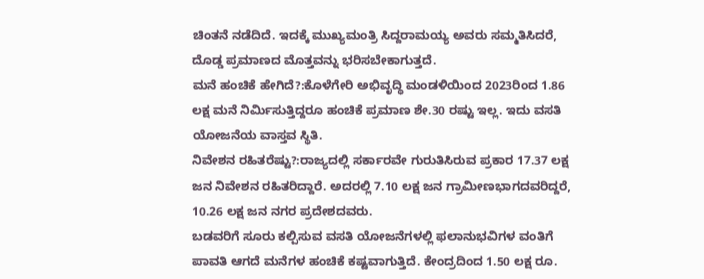ಚಿಂತನೆ ನಡೆದಿದೆ. ಇದಕ್ಕೆ ಮುಖ್ಯಮಂತ್ರಿ ಸಿದ್ದರಾಮಯ್ಯ ಅವರು ಸಮ್ಮತಿಸಿದರೆ, ದೊಡ್ಡ ಪ್ರಮಾಣದ ಮೊತ್ತವನ್ನು ಭರಿಸಬೇಕಾಗುತ್ತದೆ.
ಮನೆ ಹಂಚಿಕೆ ಹೇಗಿದೆ?:ಕೊಳೆಗೇರಿ ಅಭಿವೃದ್ಧಿ ಮಂಡಳಿಯಿಂದ 2023ರಿಂದ 1.86 ಲಕ್ಷ ಮನೆ ನಿರ್ವಿುಸುತ್ತಿದ್ದರೂ ಹಂಚಿಕೆ ಪ್ರಮಾಣ ಶೇ.30 ರಷ್ಟು ಇಲ್ಲ. ಇದು ವಸತಿ ಯೋಜನೆಯ ವಾಸ್ತವ ಸ್ಥಿತಿ.
ನಿವೇಶನ ರಹಿತರೆಷ್ಟು?:ರಾಜ್ಯದಲ್ಲಿ ಸರ್ಕಾರವೇ ಗುರುತಿಸಿರುವ ಪ್ರಕಾರ 17.37 ಲಕ್ಷ ಜನ ನಿವೇಶನ ರಹಿತರಿದ್ದಾರೆ. ಅದರಲ್ಲಿ 7.10 ಲಕ್ಷ ಜನ ಗ್ರಾಮೀಣಭಾಗದವರಿದ್ದರೆ, 10.26 ಲಕ್ಷ ಜನ ನಗರ ಪ್ರದೇಶದವರು.
ಬಡವರಿಗೆ ಸೂರು ಕಲ್ಪಿಸುವ ವಸತಿ ಯೋಜನೆಗಳಲ್ಲಿ ಫಲಾನುಭವಿಗಳ ವಂತಿಗೆ ಪಾವತಿ ಆಗದೆ ಮನೆಗಳ ಹಂಚಿಕೆ ಕಷ್ಟವಾಗುತ್ತಿದೆ. ಕೇಂದ್ರದಿಂದ 1.50 ಲಕ್ಷ ರೂ.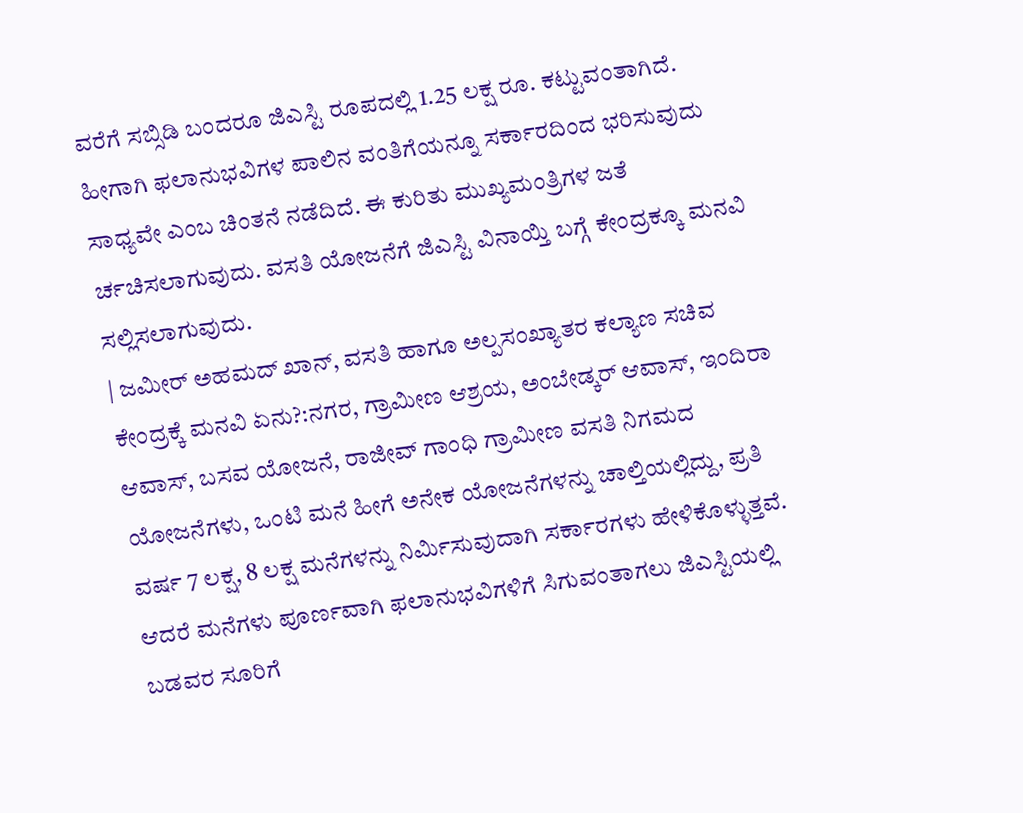ವರೆಗೆ ಸಬ್ಸಿಡಿ ಬಂದರೂ ಜಿಎಸ್ಟಿ ರೂಪದಲ್ಲಿ 1.25 ಲಕ್ಷ ರೂ. ಕಟ್ಟುವಂತಾಗಿದೆ. ಹೀಗಾಗಿ ಫಲಾನುಭವಿಗಳ ಪಾಲಿನ ವಂತಿಗೆಯನ್ನೂ ಸರ್ಕಾರದಿಂದ ಭರಿಸುವುದು ಸಾಧ್ಯವೇ ಎಂಬ ಚಿಂತನೆ ನಡೆದಿದೆ. ಈ ಕುರಿತು ಮುಖ್ಯಮಂತ್ರಿಗಳ ಜತೆ ರ್ಚಚಿಸಲಾಗುವುದು. ವಸತಿ ಯೋಜನೆಗೆ ಜಿಎಸ್ಟಿ ವಿನಾಯ್ತಿ ಬಗ್ಗೆ ಕೇಂದ್ರಕ್ಕೂ ಮನವಿ ಸಲ್ಲಿಸಲಾಗುವುದು.
| ಜಮೀರ್ ಅಹಮದ್ ಖಾನ್, ವಸತಿ ಹಾಗೂ ಅಲ್ಪಸಂಖ್ಯಾತರ ಕಲ್ಯಾಣ ಸಚಿವ
ಕೇಂದ್ರಕ್ಕೆ ಮನವಿ ಏನು?:ನಗರ, ಗ್ರಾಮೀಣ ಆಶ್ರಯ, ಅಂಬೇಡ್ಕರ್ ಆವಾಸ್, ಇಂದಿರಾ ಆವಾಸ್, ಬಸವ ಯೋಜನೆ, ರಾಜೀವ್ ಗಾಂಧಿ ಗ್ರಾಮೀಣ ವಸತಿ ನಿಗಮದ ಯೋಜನೆಗಳು, ಒಂಟಿ ಮನೆ ಹೀಗೆ ಅನೇಕ ಯೋಜನೆಗಳನ್ನು ಚಾಲ್ತಿಯಲ್ಲಿದ್ದು, ಪ್ರತಿ ವರ್ಷ 7 ಲಕ್ಷ, 8 ಲಕ್ಷ ಮನೆಗಳನ್ನು ನಿರ್ವಿುಸುವುದಾಗಿ ಸರ್ಕಾರಗಳು ಹೇಳಿಕೊಳ್ಳುತ್ತವೆ. ಆದರೆ ಮನೆಗಳು ಪೂರ್ಣವಾಗಿ ಫಲಾನುಭವಿಗಳಿಗೆ ಸಿಗುವಂತಾಗಲು ಜಿಎಸ್ಟಿಯಲ್ಲಿ ಬಡವರ ಸೂರಿಗೆ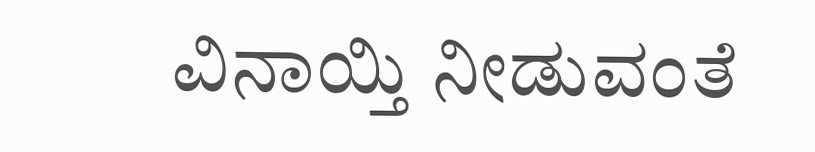ವಿನಾಯ್ತಿ ನೀಡುವಂತೆ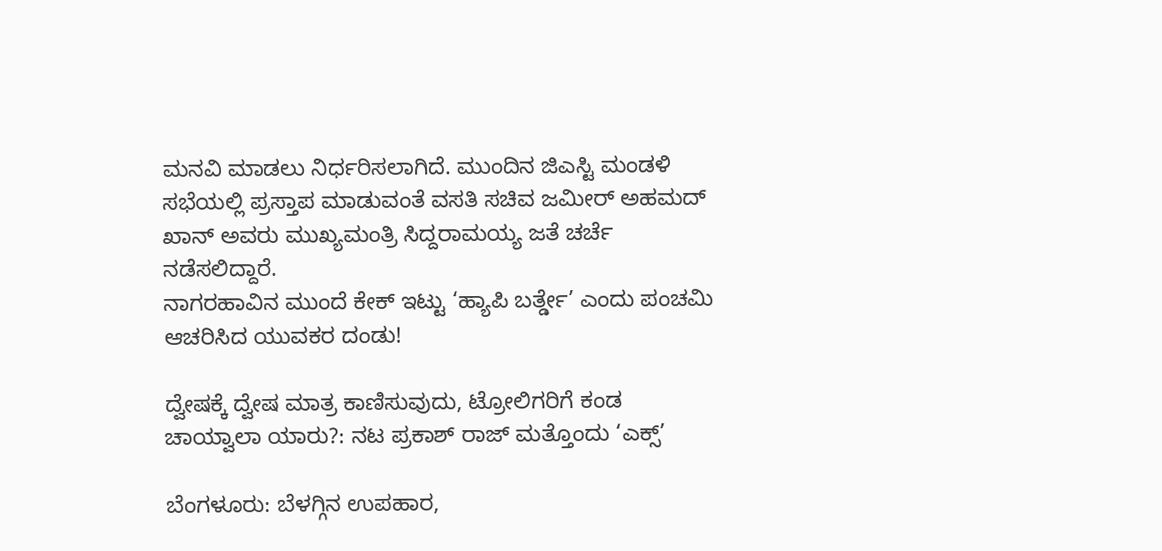ಮನವಿ ಮಾಡಲು ನಿರ್ಧರಿಸಲಾಗಿದೆ. ಮುಂದಿನ ಜಿಎಸ್ಟಿ ಮಂಡಳಿ ಸಭೆಯಲ್ಲಿ ಪ್ರಸ್ತಾಪ ಮಾಡುವಂತೆ ವಸತಿ ಸಚಿವ ಜಮೀರ್ ಅಹಮದ್ ಖಾನ್ ಅವರು ಮುಖ್ಯಮಂತ್ರಿ ಸಿದ್ದರಾಮಯ್ಯ ಜತೆ ಚರ್ಚೆ ನಡೆಸಲಿದ್ದಾರೆ.
ನಾಗರಹಾವಿನ ಮುಂದೆ ಕೇಕ್ ಇಟ್ಟು ‘ಹ್ಯಾಪಿ ಬರ್ತ್ಡೇ’ ಎಂದು ಪಂಚಮಿ ಆಚರಿಸಿದ ಯುವಕರ ದಂಡು!

ದ್ವೇಷಕ್ಕೆ ದ್ವೇಷ ಮಾತ್ರ ಕಾಣಿಸುವುದು, ಟ್ರೋಲಿಗರಿಗೆ ಕಂಡ ಚಾಯ್ವಾಲಾ ಯಾರು?: ನಟ ಪ್ರಕಾಶ್ ರಾಜ್ ಮತ್ತೊಂದು ‘ಎಕ್ಸ್’

ಬೆಂಗಳೂರು: ಬೆಳಗ್ಗಿನ ಉಪಹಾರ,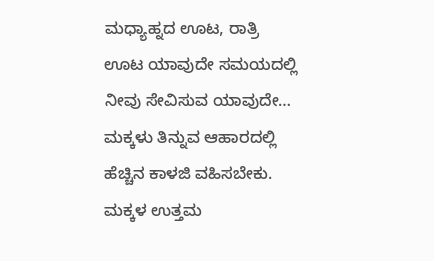ಮಧ್ಯಾಹ್ನದ ಊಟ, ರಾತ್ರಿ ಊಟ ಯಾವುದೇ ಸಮಯದಲ್ಲಿ ನೀವು ಸೇವಿಸುವ ಯಾವುದೇ…
ಮಕ್ಕಳು ತಿನ್ನುವ ಆಹಾರದಲ್ಲಿ ಹೆಚ್ಚಿನ ಕಾಳಜಿ ವಹಿಸಬೇಕು. ಮಕ್ಕಳ ಉತ್ತಮ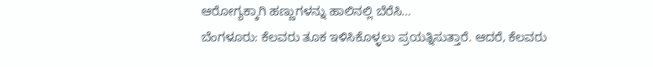ಆರೋಗ್ಯಕ್ಕಾಗಿ ಹಣ್ಣುಗಳನ್ನು ಹಾಲಿನಲ್ಲಿ ಬೆರೆಸಿ…
ಬೆಂಗಳೂರು: ಕೆಲವರು ತೂಕ ಇಳಿಸಿಕೊಳ್ಳಲು ಪ್ರಯತ್ನಿಸುತ್ತಾರೆ. ಆದರೆ, ಕೆಲವರು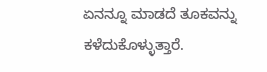ಏನನ್ನೂ ಮಾಡದೆ ತೂಕವನ್ನು ಕಳೆದುಕೊಳ್ಳುತ್ತಾರೆ.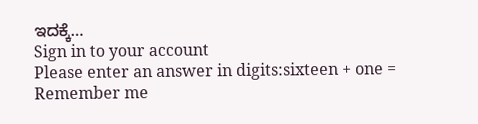ಇದಕ್ಕೆ…
Sign in to your account
Please enter an answer in digits:sixteen + one =
Remember me